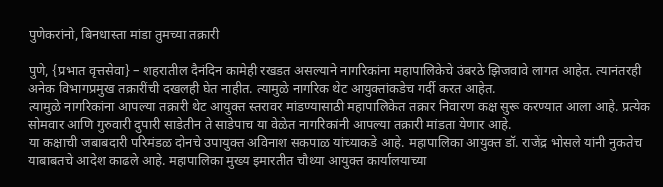पुणेकरांनो, बिनधास्ता मांडा तुमच्या तक्रारी

पुणे, {प्रभात वृत्तसेवा} – शहरातील दैनंदिन कामेही रखडत असल्याने नागरिकांना महापालिकेचे उंबरठे झिजवावे लागत आहेत. त्यानंतरही अनेक विभागप्रमुख तक्रारींची दखलही घेत नाहीत. त्यामुळे नागरिक थेट आयुक्तांकडेच गर्दी करत आहेत.
त्यामुळे नागरिकांना आपल्या तक्रारी थेट आयुक्त स्तरावर मांडण्यासाठी महापालिकेत तक्रार निवारण कक्ष सुरू करण्यात आला आहे. प्रत्येक सोमवार आणि गुरुवारी दुपारी साडेतीन ते साडेपाच या वेळेत नागरिकांनी आपल्या तक्रारी मांडता येणार आहे.
या कक्षाची जबाबदारी परिमंडळ दोनचे उपायुक्त अविनाश सकपाळ यांच्याकडे आहे. महापालिका आयुक्त डॉ. राजेंद्र भोसले यांनी नुकतेच याबाबतचे आदेश काढले आहे. महापालिका मुख्य इमारतीत चौथ्या आयुक्त कार्यालयाच्या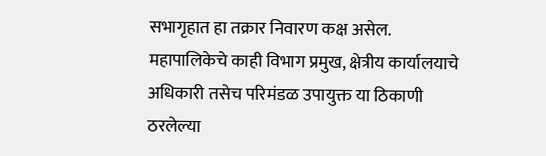सभागृहात हा तक्रार निवारण कक्ष असेल.
महापालिकेचे काही विभाग प्रमुख, क्षेत्रीय कार्यालयाचे अधिकारी तसेच परिमंडळ उपायुक्त या ठिकाणी ठरलेल्या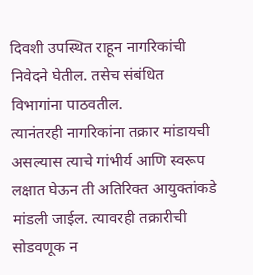दिवशी उपस्थित राहून नागरिकांची निवेदने घेतील. तसेच संबंधित विभागांना पाठवतील.
त्यानंतरही नागरिकांना तक्रार मांडायची असल्यास त्याचे गांभीर्य आणि स्वरूप लक्षात घेऊन ती अतिरिक्त आयुक्तांकडे मांडली जाईल. त्यावरही तक्रारीची सोडवणूक न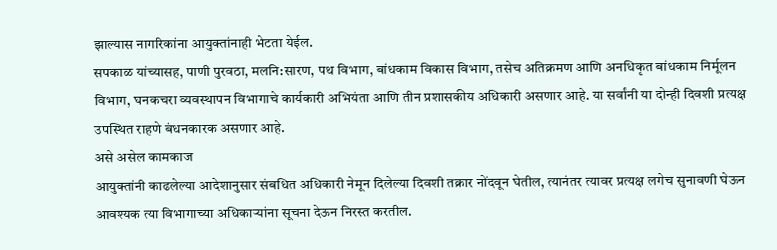झाल्यास नागरिकांना आयुक्तांनाही भेटता येईल.
सपकाळ यांच्यासह, पाणी पुरवठा, मलनि:सारण, पथ विभाग, बांधकाम विकास विभाग, तसेच अतिक्रमण आणि अनधिकृत बांधकाम निर्मूलन विभाग, घनकचरा व्यवस्थापन विभागाचे कार्यकारी अभियंता आणि तीन प्रशासकीय अधिकारी असणार आहे. या सर्वांनी या दोन्ही दिवशी प्रत्यक्ष उपस्थित राहणे बंधनकारक असणार आहे.
असे असेल कामकाज
आयुक्तांनी काढलेल्या आदेशानुसार संबधित अधिकारी नेमून दिलेल्या दिवशी तक्रार नोंदवून घेतील, त्यानंतर त्यावर प्रत्यक्ष लगेच सुनावणी घेऊन आवश्यक त्या विभागाच्या अधिकाऱ्यांना सूचना देऊन निरस्त करतील.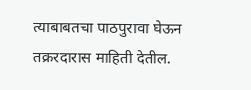त्याबाबतचा पाठपुरावा घेऊन तक्ररदारास माहिती देतील.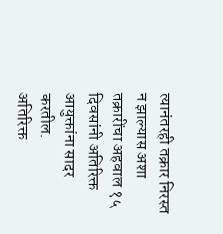त्यानंतरही तक्रार निरस्त न झाल्यास अशा तक्रारींचा अहवाल १५ दिवसांनी अतिरिक्त आयुक्तांना सादर करतील.
अतिरिक्त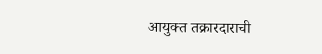आयुक्त तक्रारदाराची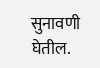सुनावणी घेतील.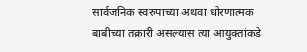सार्वजनिक स्वरुपाच्या अथवा धोरणात्मक बाबीच्या तक्रारी असल्यास त्या आयुक्तांकडे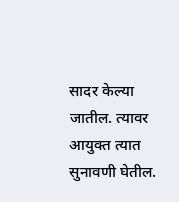सादर केल्या जातील. त्यावर आयुक्त त्यात सुनावणी घेतील.